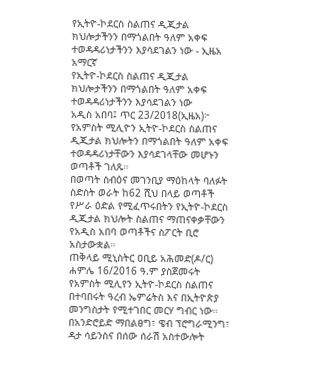የኢትዮ-ኮደርስ ስልጠና ዲጂታል ክህሎታችንን በማጎልበት ዓለም አቀፍ ተወዳዳሪነታችንን እያሳደገልን ነው - ኢዜአ አማርኛ
የኢትዮ-ኮደርስ ስልጠና ዲጂታል ክህሎታችንን በማጎልበት ዓለም አቀፍ ተወዳዳሪነታችንን እያሳደገልን ነው
አዲስ አበባ፤ ጥር 23/2018(ኢዜአ)፦ የአምስት ሚሊዮን ኢትዮ-ኮደርስ ስልጠና ዲጂታል ክህሎትን በማጎልበት ዓለም አቀፍ ተወዳዳሪነታቸውን እያሳደገላቸው መሆኑን ወጣቶች ገለጹ።
በወጣት ስብዕና መገንቢያ ማዕከላት ባለፉት ስድስት ወራት ከ62 ሺህ በላይ ወጣቶች የሥራ ዕድል የሚፈጥሩበትን የኢትዮ-ኮደርስ ዲጂታል ክህሎት ስልጠና ማጠናቀቃቸውን የአዲስ አበባ ወጣቶችና ስፖርት ቢሮ አስታውቋል።
ጠቅላይ ሚኒስትር ዐቢይ አሕመድ(ዶ/ር) ሐምሌ 16/2016 ዓ.ም ያስጀመሩት የአምስት ሚሊየን ኢትዮ-ኮደርስ ስልጠና በተባበሩት ዓረብ ኤምሬትስ እና በኢትዮጵያ መንግስታት የሚተገበር መርሃ ግብር ነው።
በአንድሮይድ ማበልፀግ፣ ዌብ ፕሮግራሚንግ፣ ዳታ ሳይንስና በሰው ሰራሽ አስተውሎት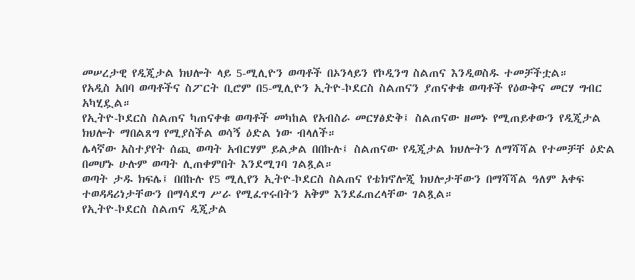መሠረታዊ የዲጂታል ክህሎት ላይ 5-ሚሊዮን ወጣቶች በኦንላይን የኮዲንግ ስልጠና እንዲወስዱ ተመቻችቷል።
የአዲስ አበባ ወጣቶችና ስፖርት ቢሮም በ5-ሚሊዮን ኢትዮ-ኮደርስ ስልጠናን ያጠናቀቁ ወጣቶች የዕውቅና መርሃ ግብር አካሂዷል።
የኢትዮ-ኮደርስ ስልጠና ካጠናቀቁ ወጣቶች መካከል የአብስራ መርሃፅድቅ፤ ስልጠናው ዘመኑ የሚጠይቀውን የዲጂታል ክህሎት ማበልጸግ የሚያስችል ወሳኝ ዕድል ነው ብላለች።
ሌላኛው አስተያየት ሰጪ ወጣት አብርሃም ይልቃል በበኩሉ፤ ስልጠናው የዲጂታል ክህሎትን ለማሻሻል የተመቻቸ ዕድል በመሆኑ ሁሉም ወጣት ሊጠቀምበት እንደሚገባ ገልጿል።
ወጣት ታዱ ክፍሌ፤ በበኩሉ የ5 ሚሊየን ኢትዮ-ኮደርስ ስልጠና የቴክኖሎጂ ክህሎታቸውን በማሻሻል ዓለም አቀፍ ተወዳዳሪነታቸውን በማሳደግ ሥራ የሚፈጥሩበትን አቅም እንደፈጠረላቸው ገልጿል።
የኢትዮ-ኮደርስ ስልጠና ዲጂታል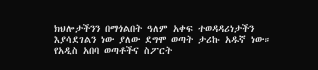ክህሎታችንን በማጎልበት ዓለም አቀፍ ተወዳዳሪነታችን እያሳደገልን ነው ያለው ደግሞ ወጣት ታሪኩ አዱኛ ነው።
የአዲስ አበባ ወጣቶችና ስፖርት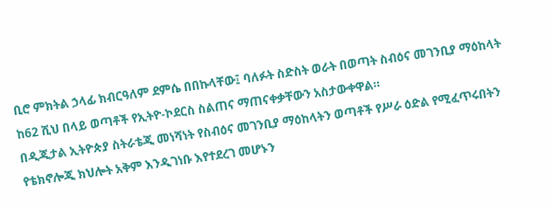ቢሮ ምክትል ኃላፊ ክብርዓለም ደምሴ በበኩላቸው፤ ባለፉት ስድስት ወራት በወጣት ስብዕና መገንቢያ ማዕከላት ከ62 ሺህ በላይ ወጣቶች የኢትዮ-ኮደርስ ስልጠና ማጠናቀቃቸውን አስታውቀዋል።
በዲጂታል ኢትዮጵያ ስትራቴጂ መነሻነት የስብዕና መገንቢያ ማዕከላትን ወጣቶች የሥራ ዕድል የሚፈጥሩበትን የቴክኖሎጂ ክህሎት አቅም እንዲገነቡ እየተደረገ መሆኑን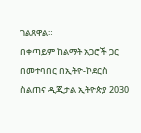ገልጸዋል።
በቀጣይም ከልማት አጋሮች ጋር በመተባበር በኢትዮ-ኮደርስ ስልጠና ዲጂታል ኢትዮጵያ 2030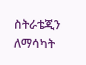ስትራቴጂን ለማሳካት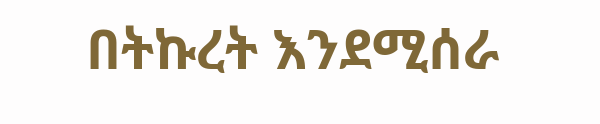በትኩረት እንደሚሰራ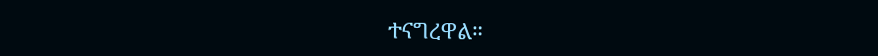ተናግረዋል።